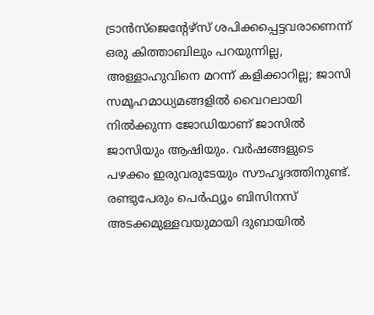ട്രാൻസ്ജെന്റേഴ്സ് ശപിക്കപ്പെട്ടവരാണെന്ന് ഒരു കിത്താബിലും പറയുന്നില്ല, അള്ളാഹുവിനെ മറന്ന് കളിക്കാറില്ല; ജാസി
സമൂഹമാധ്യമങ്ങളിൽ വൈറലായി നിൽക്കുന്ന ജോഡിയാണ് ജാസിൽ ജാസിയും ആഷിയും. വർഷങ്ങളുടെ പഴക്കം ഇരുവരുടേയും സൗഹൃദത്തിനുണ്ട്. രണ്ടുപേരും പെർഫ്യൂം ബിസിനസ് അടക്കമുള്ളവയുമായി ദുബായിൽ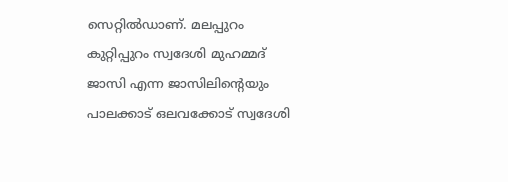സെറ്റിൽഡാണ്. മലപ്പുറം കുറ്റിപ്പുറം സ്വദേശി മുഹമ്മദ് ജാസി എന്ന ജാസിലിന്റെയും പാലക്കാട് ഒലവക്കോട് സ്വദേശി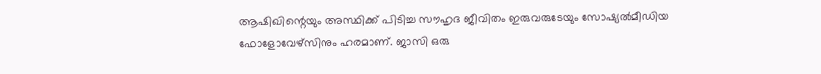ആഷിഖിന്റെയും അസ്ഥിക്ക് പിടിച്ച സൗഹൃദ ജീവിതം ഇരുവരുടേയും സോഷ്യൽമീഡിയ ഫോളോവേഴ്സിനും ഹരമാണ്. ജാസി ഒരു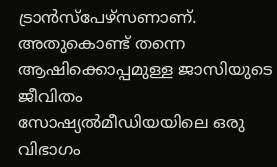ട്രാൻസ്പേഴ്സണാണ്. അതുകൊണ്ട് തന്നെ ആഷിക്കൊപ്പമുള്ള ജാസിയുടെ ജീവിതം സോഷ്യൽമീഡിയയിലെ ഒരു വിഭാഗം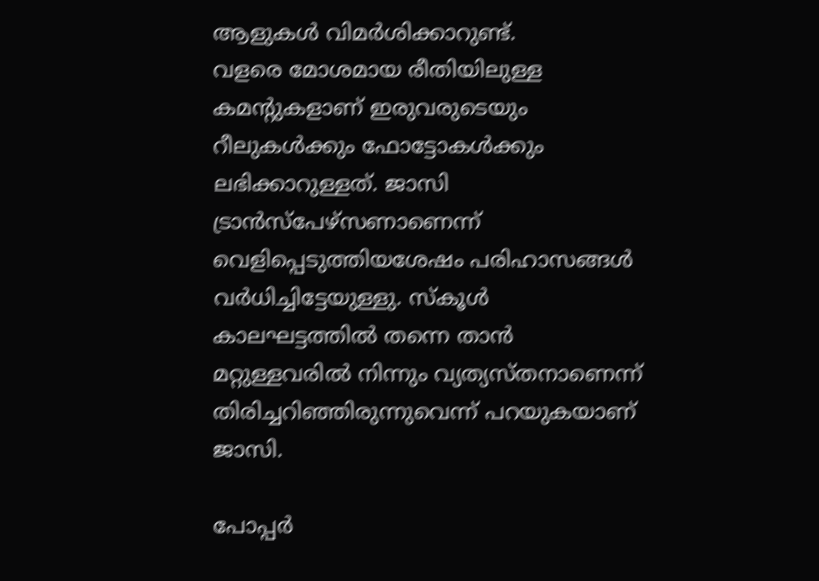ആളുകൾ വിമർശിക്കാറുണ്ട്.
വളരെ മോശമായ രീതിയിലുള്ള കമന്റുകളാണ് ഇരുവരുടെയും റീലുകൾക്കും ഫോട്ടോകൾക്കും ലഭിക്കാറുള്ളത്. ജാസി ട്രാൻസ്പേഴ്സണാണെന്ന് വെളിപ്പെടുത്തിയശേഷം പരിഹാസങ്ങൾ വർധിച്ചിട്ടേയുള്ളു. സ്കൂൾ കാലഘട്ടത്തിൽ തന്നെ താൻ മറ്റുള്ളവരിൽ നിന്നും വ്യത്യസ്തനാണെന്ന് തിരിച്ചറിഞ്ഞിരുന്നുവെന്ന് പറയുകയാണ് ജാസി.

പോപ്പർ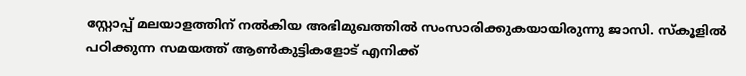സ്റ്റോപ്പ് മലയാളത്തിന് നൽകിയ അഭിമുഖത്തിൽ സംസാരിക്കുകയായിരുന്നു ജാസി. സ്കൂളിൽ പഠിക്കുന്ന സമയത്ത് ആൺകുട്ടികളോട് എനിക്ക്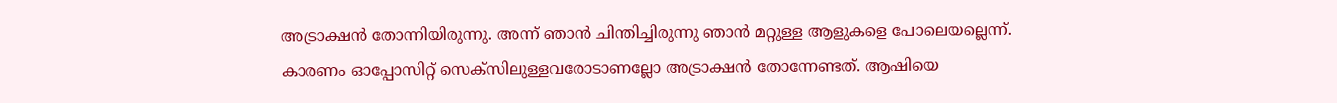അട്രാക്ഷൻ തോന്നിയിരുന്നു. അന്ന് ഞാൻ ചിന്തിച്ചിരുന്നു ഞാൻ മറ്റുള്ള ആളുകളെ പോലെയല്ലെന്ന്. കാരണം ഓപ്പോസിറ്റ് സെക്സിലുള്ളവരോടാണല്ലോ അട്രാക്ഷൻ തോന്നേണ്ടത്. ആഷിയെ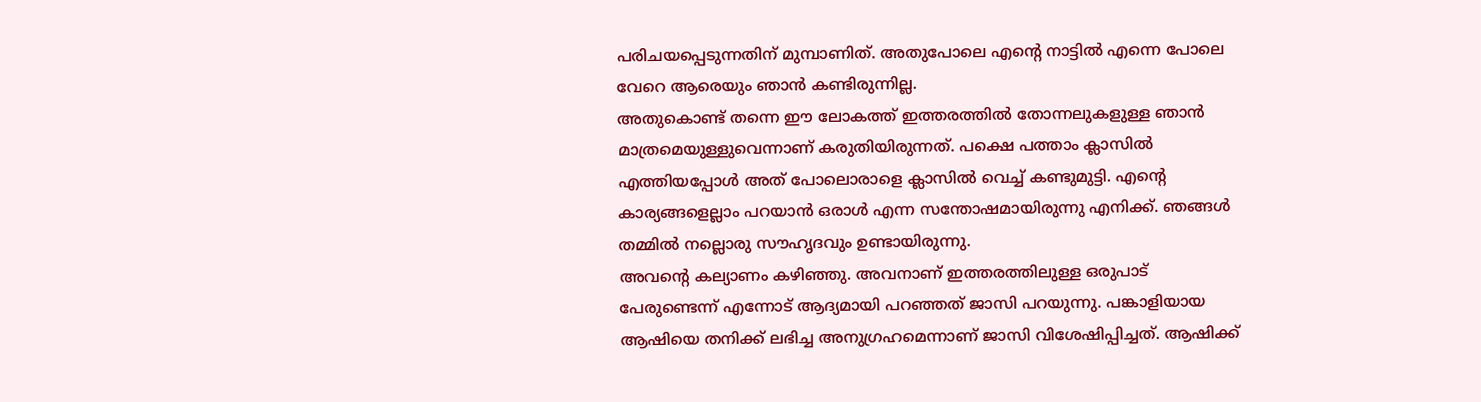പരിചയപ്പെടുന്നതിന് മുമ്പാണിത്. അതുപോലെ എന്റെ നാട്ടിൽ എന്നെ പോലെ വേറെ ആരെയും ഞാൻ കണ്ടിരുന്നില്ല.
അതുകൊണ്ട് തന്നെ ഈ ലോകത്ത് ഇത്തരത്തിൽ തോന്നലുകളുള്ള ഞാൻ മാത്രമെയുള്ളുവെന്നാണ് കരുതിയിരുന്നത്. പക്ഷെ പത്താം ക്ലാസിൽ എത്തിയപ്പോൾ അത് പോലൊരാളെ ക്ലാസിൽ വെച്ച് കണ്ടുമുട്ടി. എന്റെ കാര്യങ്ങളെല്ലാം പറയാൻ ഒരാൾ എന്ന സന്തോഷമായിരുന്നു എനിക്ക്. ഞങ്ങൾ തമ്മിൽ നല്ലൊരു സൗഹൃദവും ഉണ്ടായിരുന്നു.
അവന്റെ കല്യാണം കഴിഞ്ഞു. അവനാണ് ഇത്തരത്തിലുള്ള ഒരുപാട് പേരുണ്ടെന്ന് എന്നോട് ആദ്യമായി പറഞ്ഞത് ജാസി പറയുന്നു. പങ്കാളിയായ ആഷിയെ തനിക്ക് ലഭിച്ച അനുഗ്രഹമെന്നാണ് ജാസി വിശേഷിപ്പിച്ചത്. ആഷിക്ക്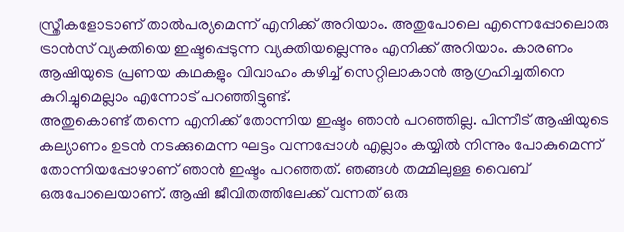സ്ത്രീകളോടാണ് താൽപര്യമെന്ന് എനിക്ക് അറിയാം. അതുപോലെ എന്നെപ്പോലൊരു ട്രാൻസ് വ്യക്തിയെ ഇഷ്ടപ്പെടുന്ന വ്യക്തിയല്ലെന്നും എനിക്ക് അറിയാം. കാരണം ആഷിയുടെ പ്രണയ കഥകളും വിവാഹം കഴിച്ച് സെറ്റിലാകാൻ ആഗ്രഹിച്ചതിനെ കുറിച്ചുമെല്ലാം എന്നോട് പറഞ്ഞിട്ടുണ്ട്.
അതുകൊണ്ട് തന്നെ എനിക്ക് തോന്നിയ ഇഷ്ടം ഞാൻ പറഞ്ഞില്ല. പിന്നീട് ആഷിയുടെ കല്യാണം ഉടൻ നടക്കുമെന്ന ഘട്ടം വന്നപ്പോൾ എല്ലാം കയ്യിൽ നിന്നും പോകുമെന്ന് തോന്നിയപ്പോഴാണ് ഞാൻ ഇഷ്ടം പറഞ്ഞത്. ഞങ്ങൾ തമ്മിലുള്ള വൈബ് ഒരുപോലെയാണ്. ആഷി ജീവിതത്തിലേക്ക് വന്നത് ഒരു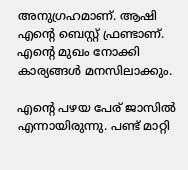അനുഗ്രഹമാണ്. ആഷി എന്റെ ബെസ്റ്റ് ഫ്രണ്ടാണ്. എന്റെ മുഖം നോക്കി കാര്യങ്ങൾ മനസിലാക്കും.

എന്റെ പഴയ പേര് ജാസിൽ എന്നായിരുന്നു. പണ്ട് മാറ്റി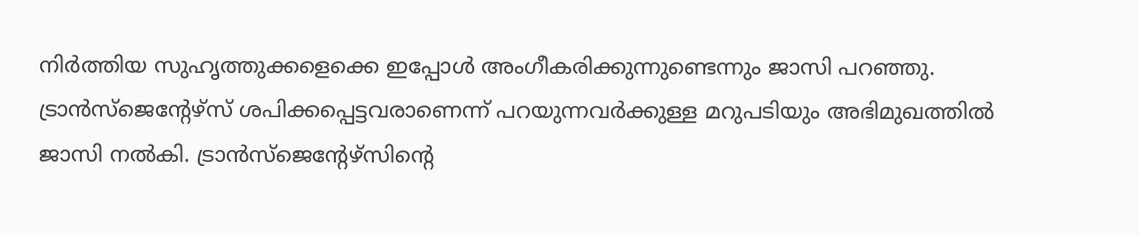നിർത്തിയ സുഹൃത്തുക്കളെക്കെ ഇപ്പോൾ അംഗീകരിക്കുന്നുണ്ടെന്നും ജാസി പറഞ്ഞു. ട്രാൻസ്ജെന്റേഴ്സ് ശപിക്കപ്പെട്ടവരാണെന്ന് പറയുന്നവർക്കുള്ള മറുപടിയും അഭിമുഖത്തിൽ ജാസി നൽകി. ട്രാൻസ്ജെന്റേഴ്സിന്റെ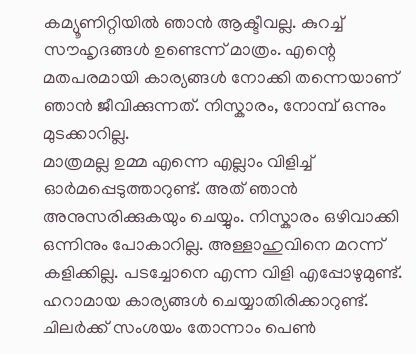കമ്യൂണിറ്റിയിൽ ഞാൻ ആക്ടീവല്ല. കുറച്ച് സൗഹൃദങ്ങൾ ഉണ്ടെന്ന് മാത്രം. എന്റെ മതപരമായി കാര്യങ്ങൾ നോക്കി തന്നെയാണ് ഞാൻ ജീവിക്കുന്നത്. നിസ്കാരം, നോമ്പ് ഒന്നും മുടക്കാറില്ല.
മാത്രമല്ല ഉമ്മ എന്നെ എല്ലാം വിളിച്ച് ഓർമപ്പെടുത്താറുണ്ട്. അത് ഞാൻ അനുസരിക്കുകയും ചെയ്യും. നിസ്കാരം ഒഴിവാക്കി ഒന്നിനും പോകാറില്ല. അള്ളാഹുവിനെ മറന്ന് കളിക്കില്ല. പടച്ചോനെ എന്ന വിളി എപ്പോഴുമുണ്ട്. ഹറാമായ കാര്യങ്ങൾ ചെയ്യാതിരിക്കാറുണ്ട്. ചിലർക്ക് സംശയം തോന്നാം പെൺ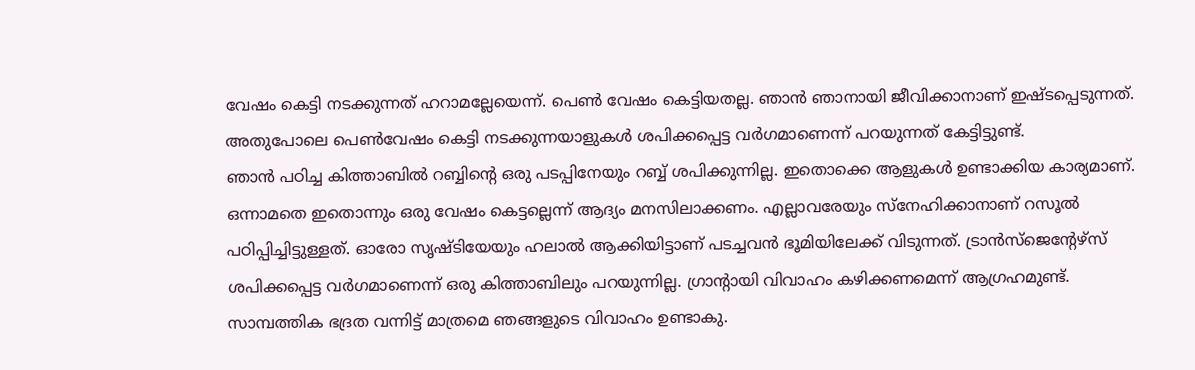വേഷം കെട്ടി നടക്കുന്നത് ഹറാമല്ലേയെന്ന്. പെൺ വേഷം കെട്ടിയതല്ല. ഞാൻ ഞാനായി ജീവിക്കാനാണ് ഇഷ്ടപ്പെടുന്നത്. അതുപോലെ പെൺവേഷം കെട്ടി നടക്കുന്നയാളുകൾ ശപിക്കപ്പെട്ട വർഗമാണെന്ന് പറയുന്നത് കേട്ടിട്ടുണ്ട്.
ഞാൻ പഠിച്ച കിത്താബിൽ റബ്ബിന്റെ ഒരു പടപ്പിനേയും റബ്ബ് ശപിക്കുന്നില്ല. ഇതൊക്കെ ആളുകൾ ഉണ്ടാക്കിയ കാര്യമാണ്. ഒന്നാമതെ ഇതൊന്നും ഒരു വേഷം കെട്ടല്ലെന്ന് ആദ്യം മനസിലാക്കണം. എല്ലാവരേയും സ്നേഹിക്കാനാണ് റസൂൽ പഠിപ്പിച്ചിട്ടുള്ളത്. ഓരോ സൃഷ്ടിയേയും ഹലാൽ ആക്കിയിട്ടാണ് പടച്ചവൻ ഭൂമിയിലേക്ക് വിടുന്നത്. ട്രാൻസ്ജെന്റേഴ്സ് ശപിക്കപ്പെട്ട വർഗമാണെന്ന് ഒരു കിത്താബിലും പറയുന്നില്ല. ഗ്രാന്റായി വിവാഹം കഴിക്കണമെന്ന് ആഗ്രഹമുണ്ട്. സാമ്പത്തിക ഭദ്രത വന്നിട്ട് മാത്രമെ ഞങ്ങളുടെ വിവാഹം ഉണ്ടാകു.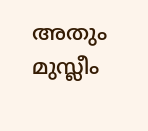അതും മുസ്ലീം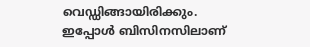വെഡ്ഡിങ്ങായിരിക്കും. ഇപ്പോൾ ബിസിനസിലാണ്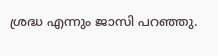ശ്രദ്ധ എന്നും ജാസി പറഞ്ഞു.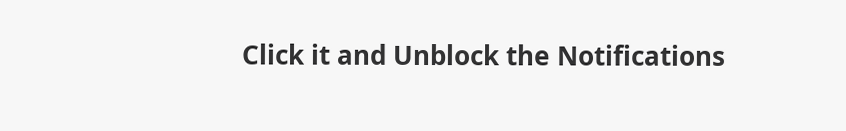Click it and Unblock the Notifications